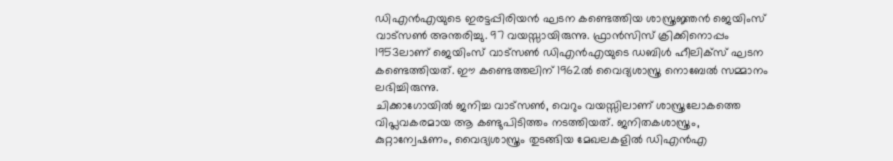ഡിഎൻഎയുടെ ഇരട്ടപ്പിരിയൻ ഘടന കണ്ടെത്തിയ ശാസ്ത്രജ്ഞൻ ജെയിംസ് വാട്സൺ അന്തരിച്ചു. 97 വയസ്സായിരുന്നു. ഫ്രാൻസിസ് ക്രിക്കിനൊപ്പം 1953ലാണ് ജെയിംസ് വാട്സൺ ഡിഎൻഎയുടെ ഡബിൾ ഹീലിക്സ് ഘടന കണ്ടെത്തിയത്. ഈ കണ്ടെത്തലിന് 1962ൽ വൈദ്യശാസ്ത്ര നൊബേൽ സമ്മാനം ലഭിച്ചിരുന്നു.
ചിക്കാഗോയിൽ ജനിച്ച വാട്സൺ, വെറും വയസ്സിലാണ് ശാസ്ത്രലോകത്തെ വിപ്ലവകരമായ ആ കണ്ടുപിടിത്തം നടത്തിയത്. ജനിതകശാസ്ത്രം, കുറ്റാന്വേഷണം, വൈദ്യശാസ്ത്രം തുടങ്ങിയ മേഖലകളിൽ ഡിഎൻഎ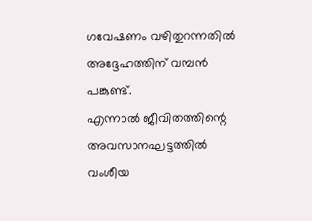ഗവേഷണം വഴിതുറന്നതിൽ അദ്ദേഹത്തിന് വമ്പൻ പങ്കുണ്ട്.
എന്നാൽ ജീവിതത്തിന്റെ അവസാനഘട്ടത്തിൽ വംശീയ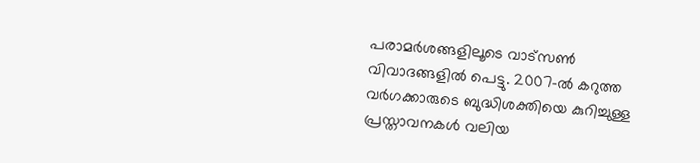പരാമർശങ്ങളിലൂടെ വാട്സൺ വിവാദങ്ങളിൽ പെട്ടു. 2007-ൽ കറുത്ത വർഗക്കാരുടെ ബുദ്ധിശക്തിയെ കുറിച്ചുള്ള പ്രസ്താവനകൾ വലിയ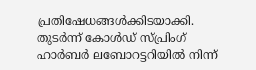പ്രതിഷേധങ്ങൾക്കിടയാക്കി. തുടർന്ന് കോൾഡ് സ്പ്രിംഗ് ഹാർബർ ലബോറട്ടറിയിൽ നിന്ന്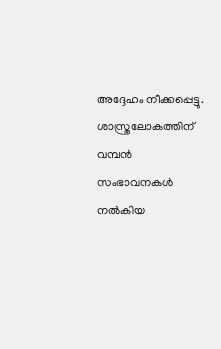അദ്ദേഹം നീക്കപ്പെട്ടു.
ശാസ്ത്രലോകത്തിന് വമ്പൻ സംഭാവനകൾ നൽകിയ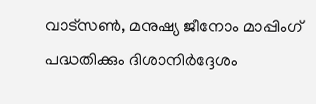വാട്സൺ, മനുഷ്യ ജീനോം മാപ്പിംഗ് പദ്ധതിക്കും ദിശാനിർദ്ദേശം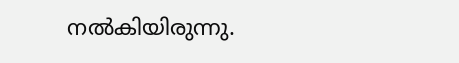നൽകിയിരുന്നു.